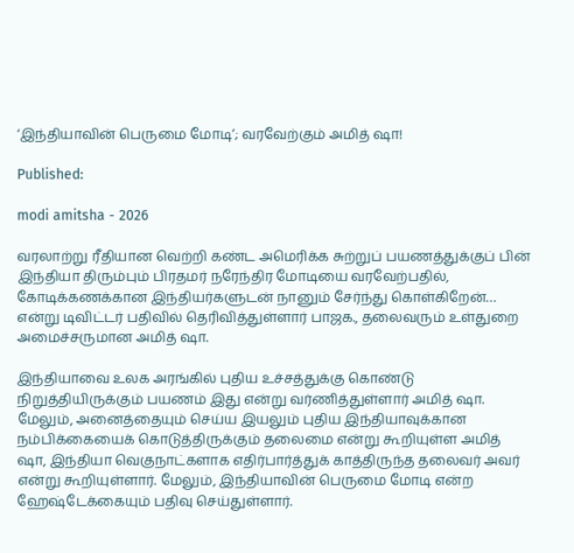‘இந்தியாவின் பெருமை மோடி’; வரவேற்கும் அமித் ஷா!

Published:

modi amitsha - 2026

வரலாற்று ரீதியான வெற்றி கண்ட அமெரிக்க சுற்றுப் பயணத்துக்குப் பின் இந்தியா திரும்பும் பிரதமர் நரேந்திர மோடியை வரவேற்பதில், கோடிக்கணக்கான இந்தியர்களுடன் நானும் சேர்ந்து கொள்கிறேன்… என்று டிவிட்டர் பதிவில் தெரிவித்துள்ளார் பாஜக., தலைவரும் உள்துறை அமைச்சருமான அமித் ஷா.

இந்தியாவை உலக அரங்கில் புதிய உச்சத்துக்கு கொண்டு நிறுத்தியிருக்கும் பயணம் இது என்று வர்ணித்துள்ளார் அமித் ஷா. மேலும், அனைத்தையும் செய்ய இயலும் புதிய இந்தியாவுக்கான நம்பிக்கையைக் கொடுத்திருக்கும் தலைமை என்று கூறியுள்ள அமித் ஷா, இந்தியா வெகுநாட்களாக எதிர்பார்த்துக் காத்திருந்த தலைவர் அவர் என்று கூறியுள்ளார். மேலும், இந்தியாவின் பெருமை மோடி என்ற ஹேஷ்டேக்கையும் பதிவு செய்துள்ளார்.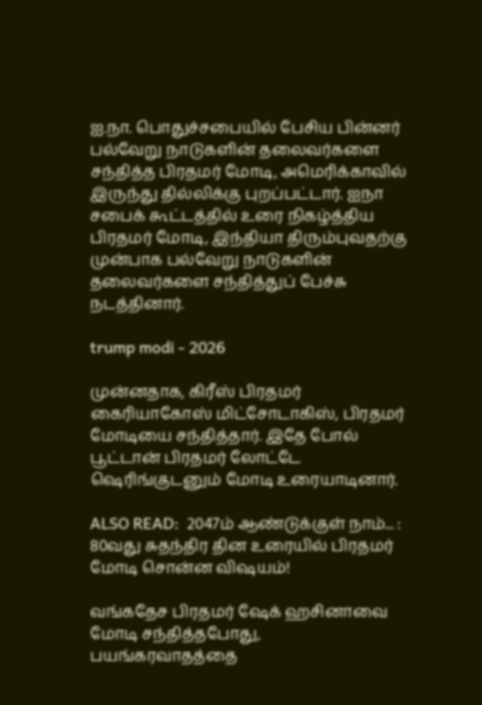ஐ.நா. பொதுச்சபையில் பேசிய பின்னர் பல்வேறு நாடுகளின் தலைவர்களை சந்தித்த பிரதமர் மோடி, அமெரிக்காவில் இருந்து தில்லிக்கு புறப்பட்டார். ஐநா சபைக் கூட்டத்தில் உரை நிகழ்த்திய பிரதமர் மோடி, இந்தியா திரும்புவதற்கு முன்பாக பல்வேறு நாடுகளின் தலைவர்களை சந்தித்துப் பேச்சு நடத்தினார்.

trump modi - 2026

முன்னதாக, கிரீஸ் பிரதமர் கைரியாகோஸ் மிட்சோடாகிஸ், பிரதமர் மோடியை சந்தித்தார். இதே போல் பூட்டான் பிரதமர் லோட்டே ஷெரிங்குடனும் மோடி உரையாடினார்.

ALSO READ:  2047ம் ஆண்டுக்குள் நாம்... : 80வது சுதந்திர தின உரையில் பிரதமர் மோடி சொன்ன விஷயம்!

வங்கதேச பிரதமர் ஷேக் ஹசினாவை மோடி சந்தித்தபோது, பயங்கரவாதத்தை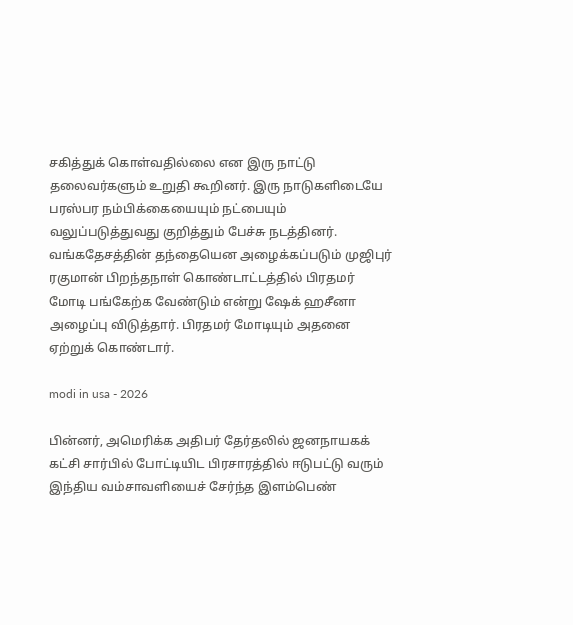சகித்துக் கொள்வதில்லை என இரு நாட்டு தலைவர்களும் உறுதி கூறினர். இரு நாடுகளிடையே பரஸ்பர நம்பிக்கையையும் நட்பையும் வலுப்படுத்துவது குறித்தும் பேச்சு நடத்தினர். வங்கதேசத்தின் தந்தையென அழைக்கப்படும் முஜிபுர் ரகுமான் பிறந்தநாள் கொண்டாட்டத்தில் பிரதமர் மோடி பங்கேற்க வேண்டும் என்று ஷேக் ஹசீனா அழைப்பு விடுத்தார். பிரதமர் மோடியும் அதனை ஏற்றுக் கொண்டார்.

modi in usa - 2026

பின்னர், அமெரிக்க அதிபர் தேர்தலில் ஜனநாயகக் கட்சி சார்பில் போட்டியிட பிரசாரத்தில் ஈடுபட்டு வரும் இந்திய வம்சாவளியைச் சேர்ந்த இளம்பெண்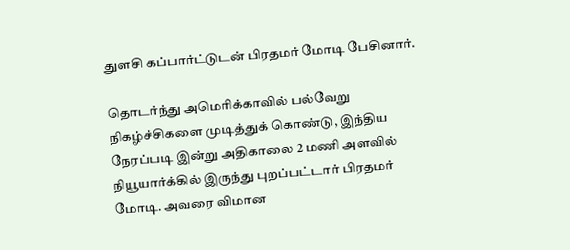துளசி கப்பார்ட்டுடன் பிரதமர் மோடி பேசினார்.

தொடர்ந்து அமெரிக்காவில் பல்வேறு நிகழ்ச்சிகளை முடித்துக் கொண்டு, இந்திய நேரப்படி இன்று அதிகாலை 2 மணி அளவில் நியூயார்க்கில் இருந்து புறப்பட்டார் பிரதமர் மோடி. அவரை விமான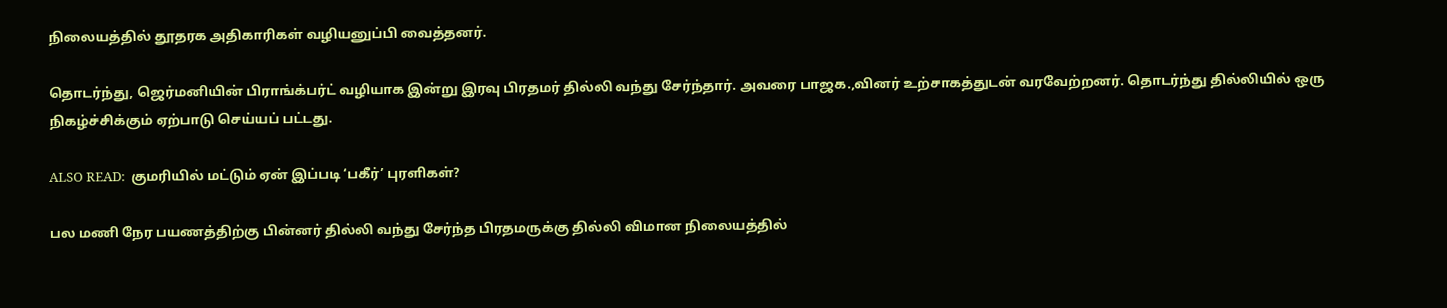நிலையத்தில் தூதரக அதிகாரிகள் வழியனுப்பி வைத்தனர்.

தொடர்ந்து, ஜெர்மனியின் பிராங்க்பர்ட் வழியாக இன்று இரவு பிரதமர் தில்லி வந்து சேர்ந்தார். அவரை பாஜக.,வினர் உற்சாகத்துடன் வரவேற்றனர். தொடர்ந்து தில்லியில் ஒரு நிகழ்ச்சிக்கும் ஏற்பாடு செய்யப் பட்டது.

ALSO READ:  குமரியில் மட்டும் ஏன் இப்படி ‘பகீர்’ புரளிகள்?

பல மணி நேர பயணத்திற்கு பின்னர் தில்லி வந்து சேர்ந்த பிரதமருக்கு தில்லி விமான நிலையத்தில்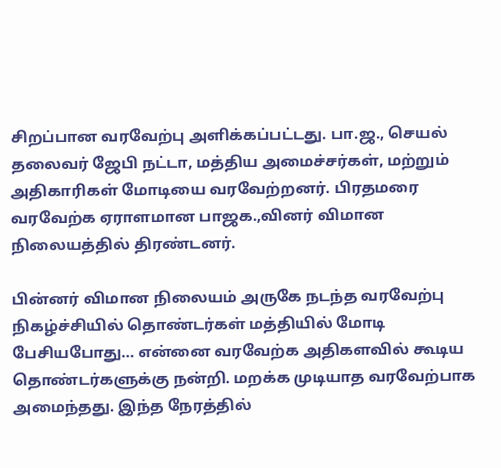சிறப்பான வரவேற்பு அளிக்கப்பட்டது. பா.ஜ., செயல் தலைவர் ஜேபி நட்டா, மத்திய அமைச்சர்கள், மற்றும் அதிகாரிகள் மோடியை வரவேற்றனர். பிரதமரை வரவேற்க ஏராளமான பாஜக.,வினர் விமான நிலையத்தில் திரண்டனர்.

பின்னர் விமான நிலையம் அருகே நடந்த வரவேற்பு நிகழ்ச்சியில் தொண்டர்கள் மத்தியில் மோடி பேசியபோது… என்னை வரவேற்க அதிகளவில் கூடிய தொண்டர்களுக்கு நன்றி. மறக்க முடியாத வரவேற்பாக அமைந்தது. இந்த நேரத்தில்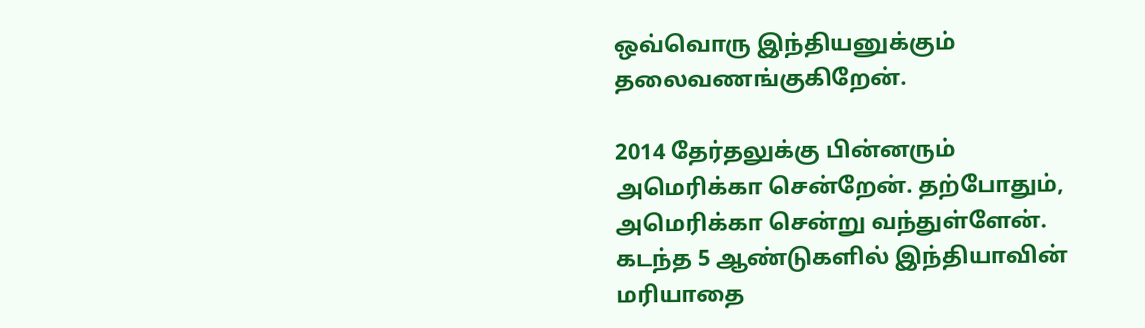ஒவ்வொரு இந்தியனுக்கும் தலைவணங்குகிறேன்.

2014 தேர்தலுக்கு பின்னரும் அமெரிக்கா சென்றேன். தற்போதும், அமெரிக்கா சென்று வந்துள்ளேன். கடந்த 5 ஆண்டுகளில் இந்தியாவின் மரியாதை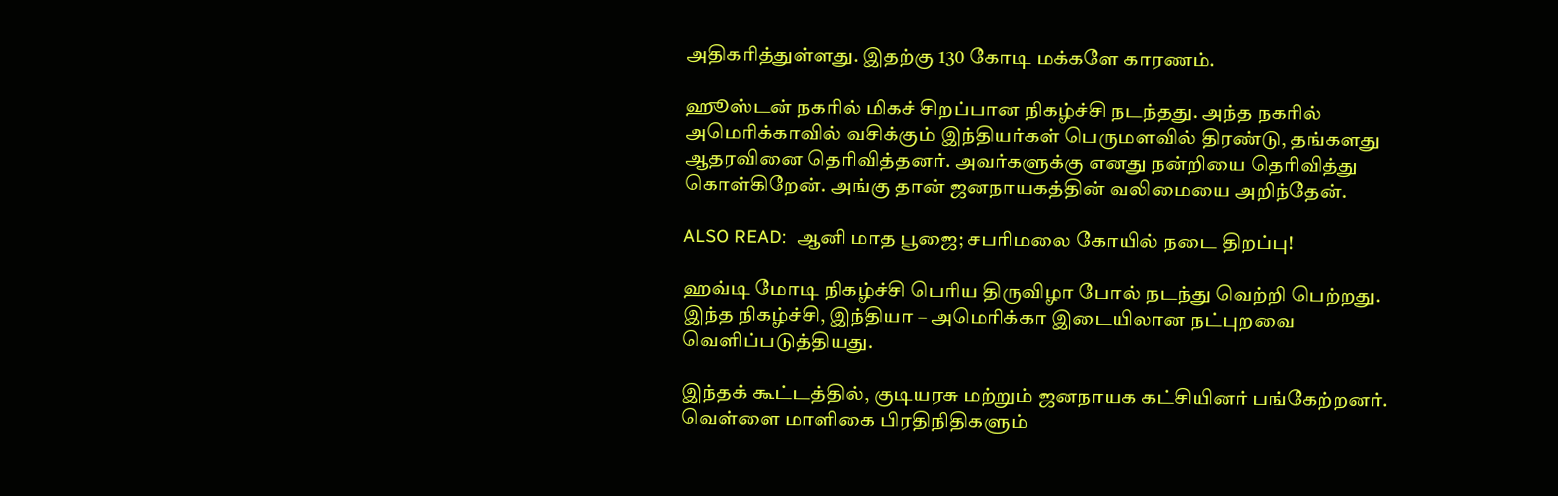அதிகரித்துள்ளது. இதற்கு 130 கோடி மக்களே காரணம்.

ஹூஸ்டன் நகரில் மிகச் சிறப்பான நிகழ்ச்சி நடந்தது. அந்த நகரில் அமெரிக்காவில் வசிக்கும் இந்தியர்கள் பெருமளவில் திரண்டு, தங்களது ஆதரவினை தெரிவித்தனர். அவர்களுக்கு எனது நன்றியை தெரிவித்து கொள்கிறேன். அங்கு தான் ஜனநாயகத்தின் வலிமையை அறிந்தேன்.

ALSO READ:  ஆனி மாத பூஜை; சபரிமலை கோயில் நடை திறப்பு!

ஹவ்டி மோடி நிகழ்ச்சி பெரிய திருவிழா போல் நடந்து வெற்றி பெற்றது. இந்த நிகழ்ச்சி, இந்தியா – அமெரிக்கா இடையிலான நட்புறவை வெளிப்படுத்தியது.

இந்தக் கூட்டத்தில், குடியரசு மற்றும் ஜனநாயக கட்சியினர் பங்கேற்றனர். வெள்ளை மாளிகை பிரதிநிதிகளும்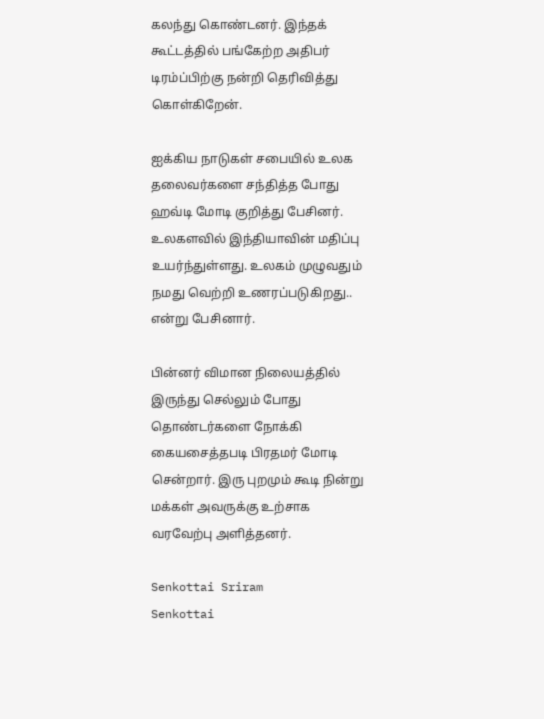கலந்து கொண்டனர். இந்தக் கூட்டத்தில் பங்கேற்ற அதிபர் டிரம்ப்பிற்கு நன்றி தெரிவித்து கொள்கிறேன்.

ஐக்கிய நாடுகள் சபையில் உலக தலைவர்களை சந்தித்த போது ஹவ்டி மோடி குறித்து பேசினர். உலகளவில் இந்தியாவின் மதிப்பு உயர்ந்துள்ளது. உலகம் முழுவதும் நமது வெற்றி உணரப்படுகிறது.. என்று பேசினார்.

பின்னர் விமான நிலையத்தில் இருந்து செல்லும் போது தொண்டர்களை நோக்கி கையசைத்தபடி பிரதமர் மோடி சென்றார். இரு புறமும் கூடி நின்று மக்கள் அவருக்கு உற்சாக வரவேற்பு அளித்தனர்.

Senkottai Sriram
Senkottai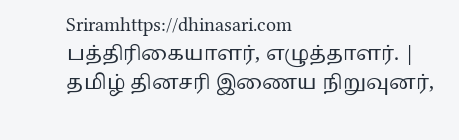Sriramhttps://dhinasari.com
பத்திரிகையாளர், எழுத்தாளர். | தமிழ் தினசரி இணைய நிறுவுனர்,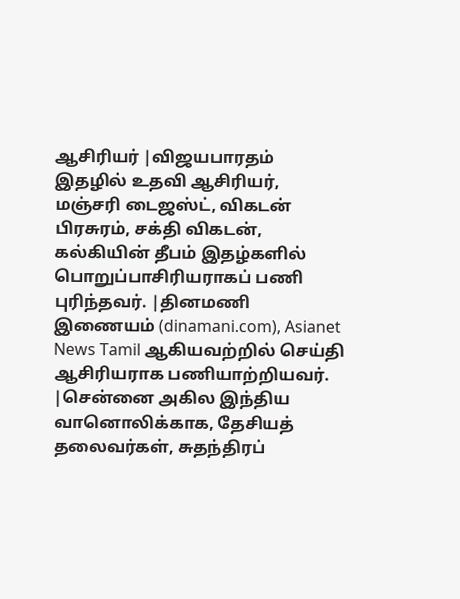ஆசிரியர் |விஜயபாரதம் இதழில் உதவி ஆசிரியர், மஞ்சரி டைஜஸ்ட், விகடன் பிரசுரம், சக்தி விகடன், கல்கியின் தீபம் இதழ்களில் பொறுப்பாசிரியராகப் பணி புரிந்தவர். |தினமணி இணையம் (dinamani.com), Asianet News Tamil ஆகியவற்றில் செய்தி ஆசிரியராக பணியாற்றியவர். |சென்னை அகில இந்திய வானொலிக்காக, தேசியத் தலைவர்கள், சுதந்திரப்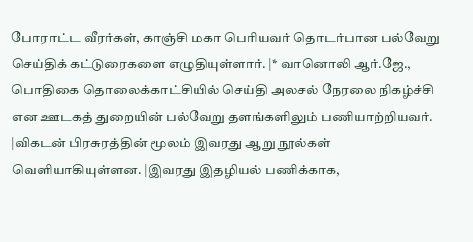போராட்ட வீரர்கள், காஞ்சி மகா பெரியவர் தொடர்பான பல்வேறு செய்திக் கட்டுரைகளை எழுதியுள்ளார். |* வானொலி ஆர்.ஜே., பொதிகை தொலைக்காட்சியில் செய்தி அலசல் நேரலை நிகழ்ச்சி என ஊடகத் துறையின் பல்வேறு தளங்களிலும் பணியாற்றியவர். |விகடன் பிரசுரத்தின் மூலம் இவரது ஆறு நூல்கள் வெளியாகியுள்ளன. |இவரது இதழியல் பணிக்காக,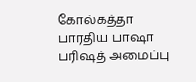கோல்கத்தா பாரதிய பாஷா பரிஷத் அமைப்பு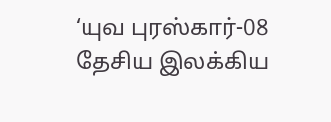‘யுவ புரஸ்கார்-08 தேசிய இலக்கிய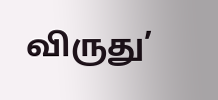விருது’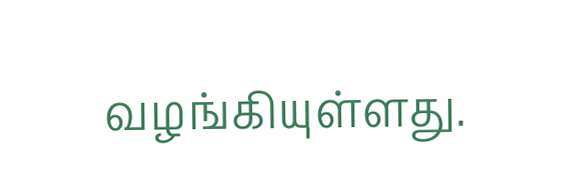வழங்கியுள்ளது.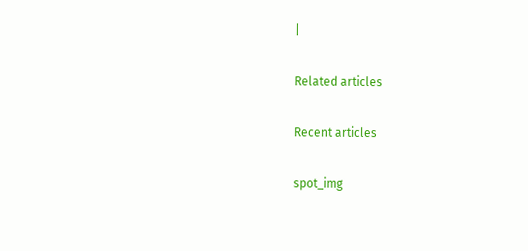|

Related articles

Recent articles

spot_img